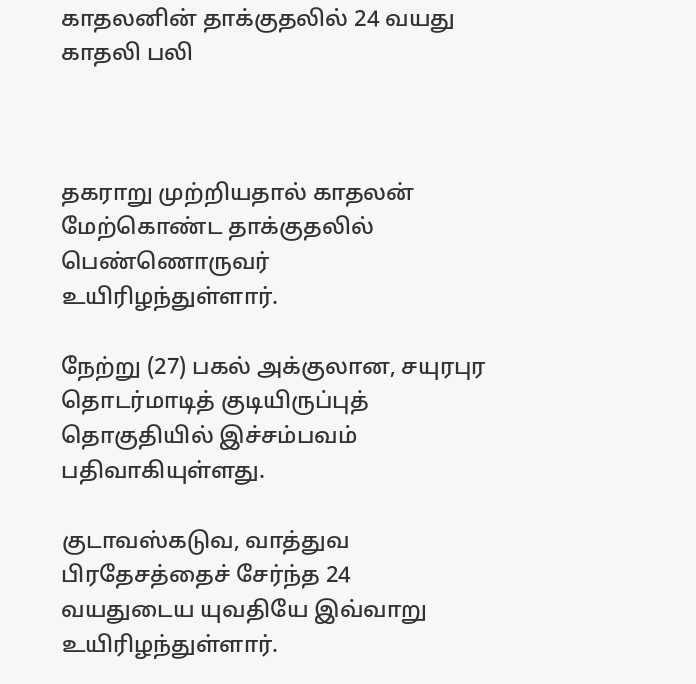காதலனின் தாக்குதலில் 24 வயது காதலி பலி



தகராறு முற்றியதால் காதலன் மேற்கொண்ட தாக்குதலில் பெண்ணொருவர் உயிரிழந்துள்ளார்.

நேற்று (27) பகல் அக்குலான, சயுரபுர தொடர்மாடித் குடியிருப்புத் தொகுதியில் இச்சம்பவம் பதிவாகியுள்ளது.

குடாவஸ்கடுவ, வாத்துவ பிரதேசத்தைச் சேர்ந்த 24 வயதுடைய யுவதியே இவ்வாறு உயிரிழந்துள்ளார்.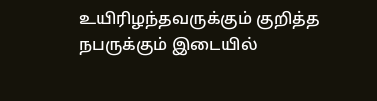உயிரிழந்தவருக்கும் குறித்த நபருக்கும் இடையில்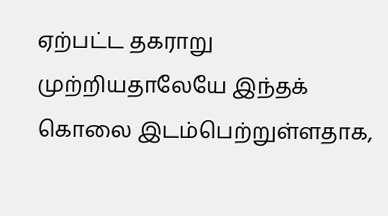ஏற்பட்ட தகராறு முற்றியதாலேயே இந்தக் கொலை இடம்பெற்றுள்ளதாக,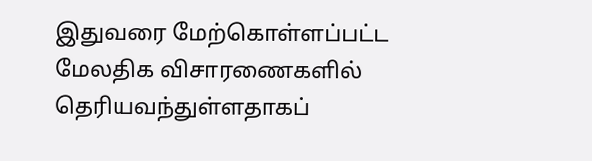இதுவரை மேற்கொள்ளப்பட்ட மேலதிக விசாரணைகளில் தெரியவந்துள்ளதாகப்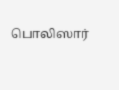பொலிஸார்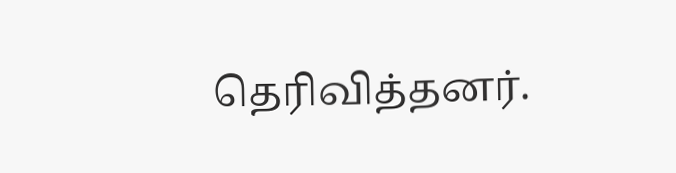தெரிவித்தனர்.